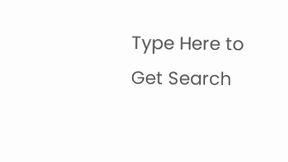Type Here to Get Search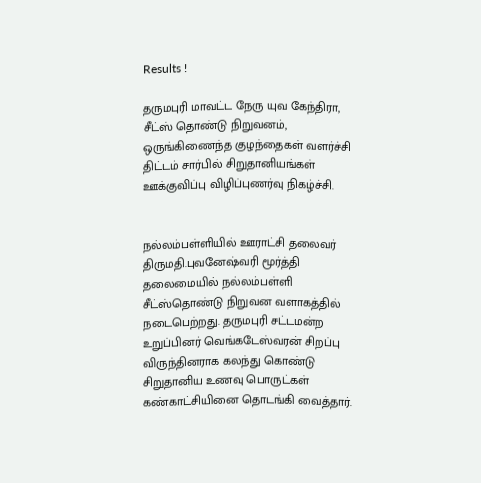Results !

தருமபுரி மாவட்ட நேரு யுவ கேந்திரா, சீட்ஸ் தொண்டு நிறுவனம், ஒருங்கிணைந்த குழந்தைகள் வளர்ச்சி திட்டம் சார்பில் சிறுதானியங்கள் ஊக்குவிப்பு விழிப்புணர்வு நிகழ்ச்சி.


நல்லம்பள்ளியில் ஊராட்சி தலைவர் திருமதி.புவனேஷ்வரி மூர்த்தி தலைமையில் நல்லம்பள்ளி சீட்ஸ்தொண்டு நிறுவன வளாகத்தில் நடைபெற்றது. தருமபுரி சட்டமன்ற உறுப்பினர் வெங்கடேஸ்வரன் சிறப்பு விருந்தினராக கலந்து கொண்டு சிறுதானிய உணவு பொருட்கள் கண்காட்சியினை தொடங்கி வைத்தார்.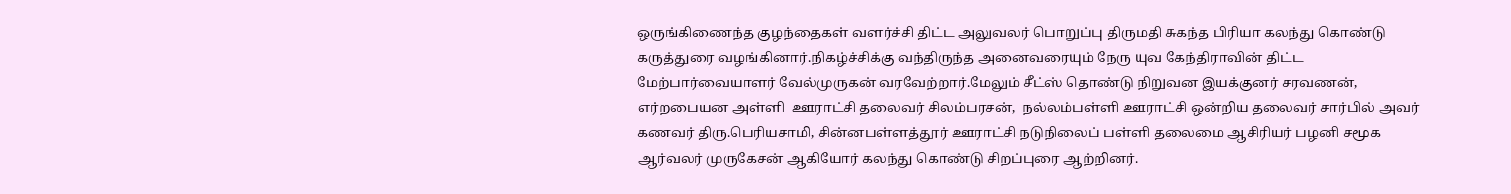ஒருங்கிணைந்த குழந்தைகள் வளர்ச்சி திட்ட அலுவலர் பொறுப்பு திருமதி சுகந்த பிரியா கலந்து கொண்டு கருத்துரை வழங்கினார்.நிகழ்ச்சிக்கு வந்திருந்த அனைவரையும் நேரு யுவ கேந்திராவின் திட்ட மேற்பார்வையாளர் வேல்முருகன் வரவேற்றார்.மேலும் சீட்ஸ் தொண்டு நிறுவன இயக்குனர் சரவணன், எர்றபையன அள்ளி  ஊராட்சி தலைவர் சிலம்பரசன்,  நல்லம்பள்ளி ஊராட்சி ஒன்றிய தலைவர் சார்பில் அவர் கணவர் திரு.பெரியசாமி, சின்னபள்ளத்தூர் ஊராட்சி நடுநிலைப் பள்ளி தலைமை ஆசிரியர் பழனி சமூக ஆர்வலர் முருகேசன் ஆகியோர் கலந்து கொண்டு சிறப்புரை ஆற்றினர்.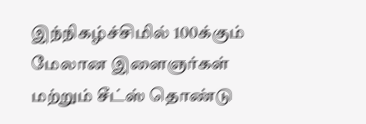இந்நிகழ்ச்சிமில் 100க்கும் மேலான இளைஞர்கள் மற்றும் சீட்ஸ் தொண்டு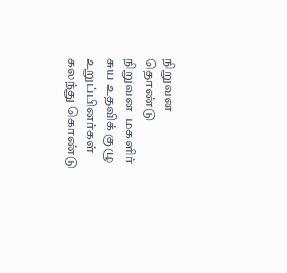நிறுவன  தொண்டு நிறுவன  மகளிர் சுய உதவிக் குழு உறுப்பினர்கள் கலந்து கொண்டு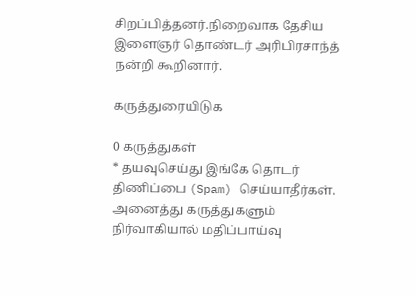சிறப்பித்தனர்.நிறைவாக தேசிய இளைஞர் தொண்டர் அரிபிரசாந்த் நன்றி கூறினார்.

கருத்துரையிடுக

0 கருத்துகள்
* தயவுசெய்து இங்கே தொடர் திணிப்பை (Spam) செய்யாதீர்கள். அனைத்து கருத்துகளும் நிர்வாகியால் மதிப்பாய்வு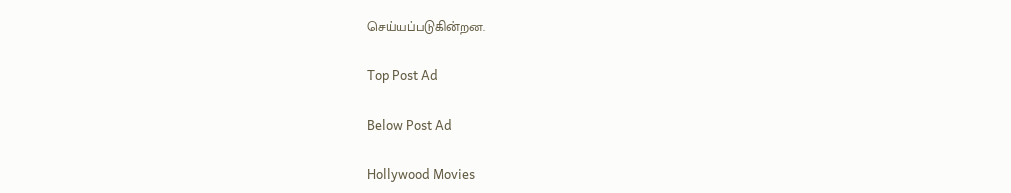செய்யப்படுகின்றன.

Top Post Ad

Below Post Ad

Hollywood Movies